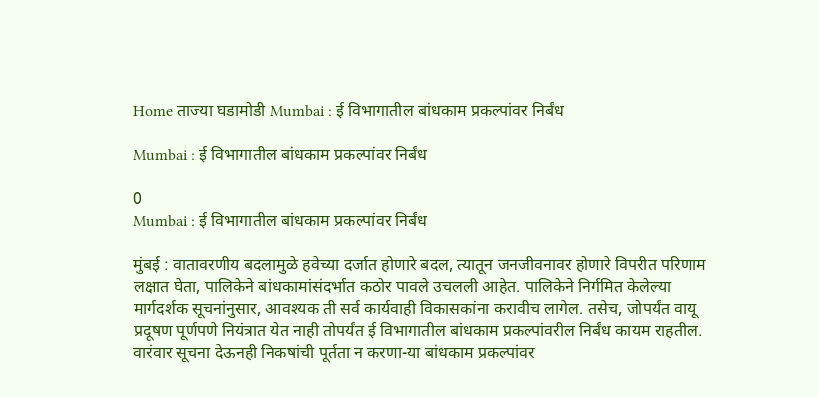Home ताज्या घडामोडी Mumbai : ई विभागातील बांधकाम प्रकल्‍पांवर निर्बंध

Mumbai : ई विभागातील बांधकाम प्रकल्‍पांवर निर्बंध

0
Mumbai : ई विभागातील बांधकाम प्रकल्‍पांवर निर्बंध

मुंबई : वातावरणीय बदलामुळे हवेच्या दर्जात होणारे बदल, त्यातून जनजीवनावर होणारे विपरीत परिणाम लक्षात घेता, पालिकेने बांधकामांसंदर्भात कठोर पावले उचलली आहेत. पालिकेने निर्गमित केलेल्‍या मार्गदर्शक सूचनांनुसार, आवश्‍यक ती सर्व कार्यवाही विकासकांना करावीच लागेल. तसेच, जोपर्यंत वायू प्रदूषण पूर्णपणे नियंत्रात येत नाही तोपर्यंत ई विभागातील बांधकाम प्रकल्‍पांवरील निर्बंध कायम राहतील. वारंवार सूचना देऊनही निकषांची पूर्तता न करणा-या बांधकाम प्रकल्‍पांवर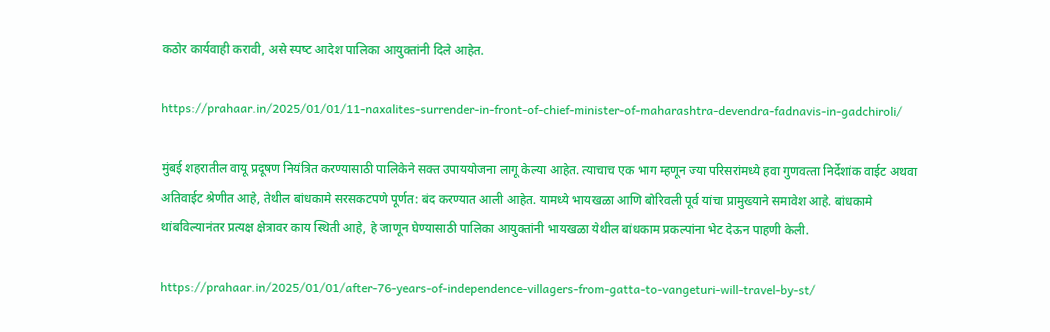कठोर कार्यवाही करावी, असे स्‍पष्‍ट आदेश पालिका आयुक्तांनी दिले आहेत.

https://prahaar.in/2025/01/01/11-naxalites-surrender-in-front-of-chief-minister-of-maharashtra-devendra-fadnavis-in-gadchiroli/

मुंबई शहरातील वायू प्रदूषण नियंत्रित करण्‍यासाठी पालिकेने सक्‍त उपाययोजना लागू केल्‍या आहेत. त्‍याचाच एक भाग म्‍हणून ज्‍या परिसरांमध्‍ये हवा गुणवत्‍ता निर्देशांक वाईट अथवा अतिवाईट श्रेणीत आहे, तेथील बांधकामे सरसकटपणे पूर्णत: बंद करण्‍यात आली आहेत. यामध्‍ये भायखळा आणि बोरिवली पूर्व यांचा प्रामुख्‍याने समावेश आहे. बांधकामे थांबविल्‍यानंतर प्रत्‍यक्ष क्षेत्रावर काय स्थिती आहे, हे जाणून घेण्‍यासाठी पालिका आयुक्तांनी भायखळा येथील बांधकाम प्रकल्‍पांना भेट देऊन पाहणी केली.

https://prahaar.in/2025/01/01/after-76-years-of-independence-villagers-from-gatta-to-vangeturi-will-travel-by-st/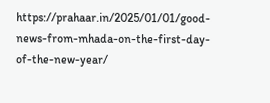https://prahaar.in/2025/01/01/good-news-from-mhada-on-the-first-day-of-the-new-year/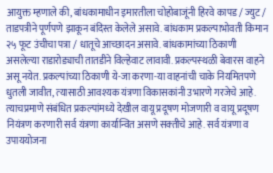आयुक्त म्‍हणाले की, बांधकामाधीन इमारतीला चोहोबाजूंनी हिरवे कापड / ज्युट / ताडपत्रीने पूर्णपणे झाकून बंदिस्त केलेले असावे. बांधकाम प्रकल्पाभोवती किमान २५ फूट उंचीचा पत्रा / धातूचे आच्छादन असावे. बांधकामांच्‍या ठिकाणी असलेल्‍या राडारोड्याची तातडीने विल्‍हेवाट लावावी. प्रकल्‍पस्‍थळी बेवारस वाहने असू नयेत. प्रकल्‍पांच्‍या ठिकाणी ये-जा करणा-या वाहनांची चाके नियमितपणे धुतली जावीत, त्‍यासाठी आवश्‍यक यंत्रणा विकासकांनी उभारणे गरजेचे आहे. त्‍याचप्रमाणे संबंधित प्रकल्‍पांमध्‍ये देखील वायू प्रदूषण मोजणारी व वायू प्रदूषण नियंत्रण करणारी सर्व यंत्रणा कार्यान्वित असणे सक्‍तीचे आहे. सर्व यंत्रणा व उपाययोजना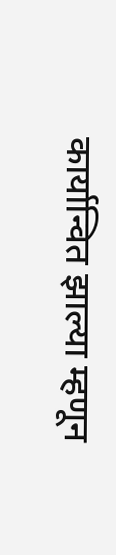कार्यान्वित झाल्‍या म्‍हणून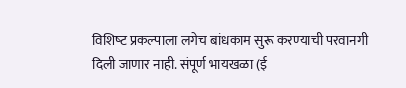विशिष्‍ट प्रकल्‍पाला लगेच बांधकाम सुरू करण्‍याची परवानगी दिली जाणार नाही. संपूर्ण भायखळा (ई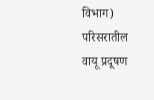विभाग) परिसरातील वायू प्रदूषण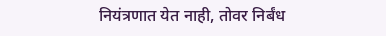नियंत्रणात येत नाही, तोवर निर्बंध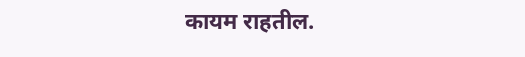कायम राहतील.